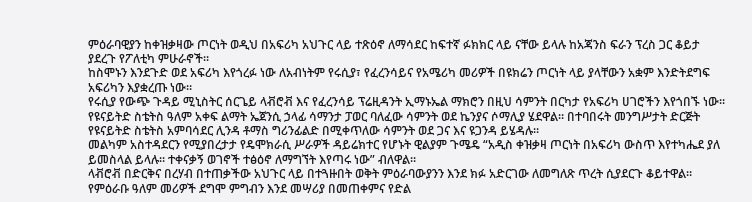ምዕራባዊያን ከቀዝቃዛው ጦርነት ወዲህ በአፍሪካ አህጉር ላይ ተጽዕኖ ለማሳደር ከፍተኛ ፉክክር ላይ ናቸው ይላሉ ከአጃንስ ፍራን ፕረስ ጋር ቆይታ ያደረጉ የፖለቲካ ምሁራኖች።
ከስሞኑን እንደጉድ ወደ አፍሪካ እየጎረፉ ነው ለአብነትም የሩሲያ፣ የፈረንሳይና የአሜሪካ መሪዎች በዩክሬን ጦርነት ላይ ያላቸውን አቋም እንድትደግፍ አፍሪካን እያቋረጡ ነው።
የሩሲያ የውጭ ጉዳይ ሚኒስትር ሰርጌይ ላቭሮቭ እና የፈረንሳይ ፕሬዚዳንት ኢማኑኤል ማክሮን በዚህ ሳምንት በርካታ የአፍሪካ ሀገሮችን እየጎበኙ ነው።
የዩናይትድ ስቴትስ ዓለም አቀፍ ልማት ኤጀንሲ ኃላፊ ሳማንታ ፓወር ባለፈው ሳምንት ወደ ኬንያና ሶማሊያ ሄደዋል። በተባበሩት መንግሥታት ድርጅት የዩናይትድ ስቴትስ አምባሳደር ሊንዳ ቶማስ ግሪንፊልድ በሚቀጥለው ሳምንት ወደ ጋና እና ዩጋንዳ ይሄዳሉ።
መልካም አስተዳደርን የሚያበረታታ የዴሞክራሲ ሥራዎች ዳይሬክተር የሆኑት ዊልያም ጉሜዴ “አዲስ ቀዝቃዛ ጦርነት በአፍሪካ ውስጥ እየተካሔደ ያለ ይመስላል ይላሉ። ተቀናቃኝ ወገኖች ተፅዕኖ ለማግኘት እየጣሩ ነው” ብለዋል።
ላቭሮቭ በድርቅና በረሃብ በተጠቃችው አህጉር ላይ በተጓዙበት ወቅት ምዕራባውያንን እንደ ክፉ አድርገው ለመግለጽ ጥረት ሲያደርጉ ቆይተዋል።
የምዕራቡ ዓለም መሪዎች ደግሞ ምግብን እንደ መሣሪያ በመጠቀምና የድል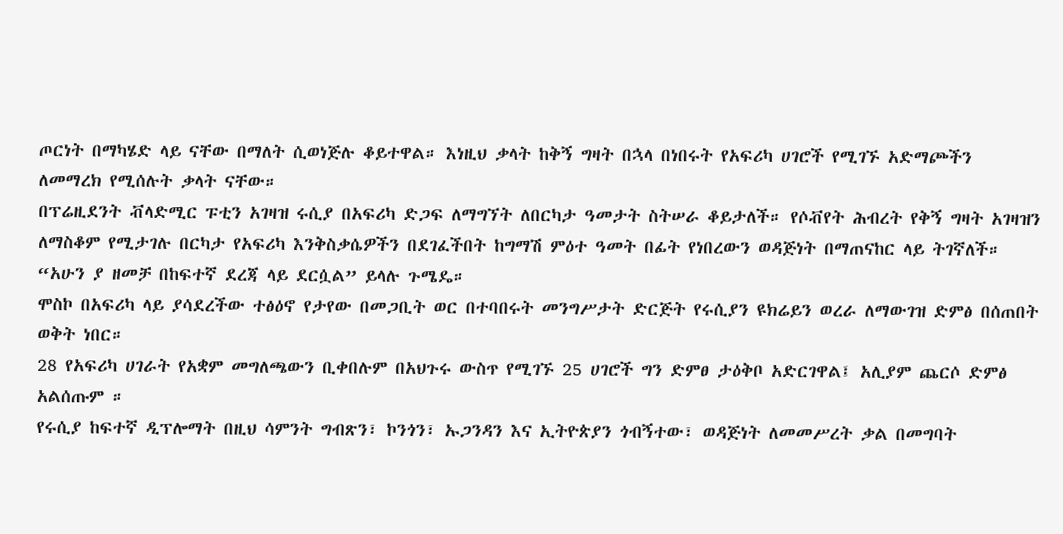ጦርነት በማካሄድ ላይ ናቸው በማለት ሲወነጅሉ ቆይተዋል። እነዚህ ቃላት ከቅኝ ግዛት በኋላ በነበሩት የአፍሪካ ሀገሮች የሚገኙ አድማጮችን ለመማረክ የሚሰሉት ቃላት ናቸው።
በፕሬዚደንት ቭላድሚር ፑቲን አገዛዝ ሩሲያ በአፍሪካ ድጋፍ ለማግኘት ለበርካታ ዓመታት ስትሠራ ቆይታለች። የሶቭየት ሕብረት የቅኝ ግዛት አገዛዝን ለማስቆም የሚታገሉ በርካታ የአፍሪካ እንቅስቃሴዎችን በደገፈችበት ከግማሽ ምዕተ ዓመት በፊት የነበረውን ወዳጅነት በማጠናከር ላይ ትገኛለች።
“አሁን ያ ዘመቻ በከፍተኛ ደረጃ ላይ ደርሷል” ይላሉ ጉሜዴ።
ሞስኮ በአፍሪካ ላይ ያሳደረችው ተፅዕኖ የታየው በመጋቢት ወር በተባበሩት መንግሥታት ድርጅት የሩሲያን ዩክሬይን ወረራ ለማውገዝ ድምፅ በሰጠበት ወቅት ነበር።
28 የአፍሪካ ሀገራት የአቋም መግለጫውን ቢቀበሉም በአህጉሩ ውስጥ የሚገኙ 25 ሀገሮች ግን ድምፀ ታዕቅቦ አድርገዋል፤ አሊያም ጨርሶ ድምፅ አልሰጡም ።
የሩሲያ ከፍተኛ ዲፕሎማት በዚህ ሳምንት ግብጽን፣ ኮንጎን፣ ኡጋንዳን እና ኢትዮጵያን ጎብኝተው፣ ወዳጅነት ለመመሥረት ቃል በመግባት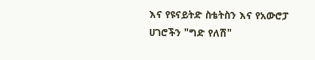እና የዩናይትድ ስቴትስን እና የአውሮፓ ሀገሮችን "ግድ የለሽ"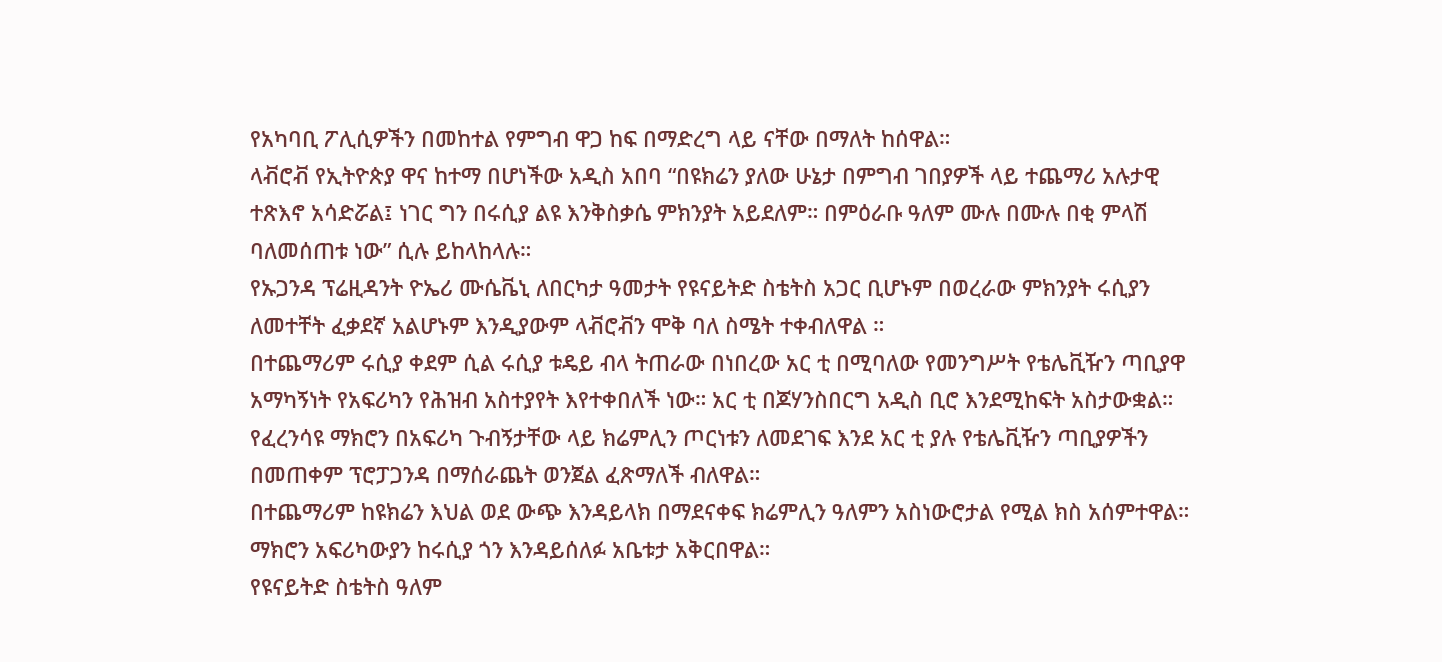የአካባቢ ፖሊሲዎችን በመከተል የምግብ ዋጋ ከፍ በማድረግ ላይ ናቸው በማለት ከሰዋል።
ላቭሮቭ የኢትዮጵያ ዋና ከተማ በሆነችው አዲስ አበባ “በዩክሬን ያለው ሁኔታ በምግብ ገበያዎች ላይ ተጨማሪ አሉታዊ ተጽእኖ አሳድሯል፤ ነገር ግን በሩሲያ ልዩ እንቅስቃሴ ምክንያት አይደለም። በምዕራቡ ዓለም ሙሉ በሙሉ በቂ ምላሽ ባለመሰጠቱ ነው” ሲሉ ይከላከላሉ።
የኡጋንዳ ፕሬዚዳንት ዮኤሪ ሙሴቬኒ ለበርካታ ዓመታት የዩናይትድ ስቴትስ አጋር ቢሆኑም በወረራው ምክንያት ሩሲያን ለመተቸት ፈቃደኛ አልሆኑም እንዲያውም ላቭሮቭን ሞቅ ባለ ስሜት ተቀብለዋል ።
በተጨማሪም ሩሲያ ቀደም ሲል ሩሲያ ቱዴይ ብላ ትጠራው በነበረው አር ቲ በሚባለው የመንግሥት የቴሌቪዥን ጣቢያዋ አማካኝነት የአፍሪካን የሕዝብ አስተያየት እየተቀበለች ነው። አር ቲ በጆሃንስበርግ አዲስ ቢሮ እንደሚከፍት አስታውቋል።
የፈረንሳዩ ማክሮን በአፍሪካ ጉብኝታቸው ላይ ክሬምሊን ጦርነቱን ለመደገፍ እንደ አር ቲ ያሉ የቴሌቪዥን ጣቢያዎችን በመጠቀም ፕሮፓጋንዳ በማሰራጨት ወንጀል ፈጽማለች ብለዋል።
በተጨማሪም ከዩክሬን እህል ወደ ውጭ እንዳይላክ በማደናቀፍ ክሬምሊን ዓለምን አስነውሮታል የሚል ክስ አሰምተዋል።
ማክሮን አፍሪካውያን ከሩሲያ ጎን እንዳይሰለፉ አቤቱታ አቅርበዋል።
የዩናይትድ ስቴትስ ዓለም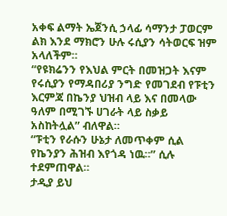አቀፍ ልማት ኤጀንሲ ኃላፊ ሳማንታ ፓወርም ልክ እንደ ማክሮን ሁሉ ሩሲያን ሳትወርፍ ዝም አላለችም።
“የዩክሬንን የእህል ምርት በመዝጋት እናም የሩሲያን የማዳበሪያ ንግድ የመገደብ የፑቲን እርምጃ በኬንያ ህዝብ ላይ እና በመላው ዓለም በሚገኙ ሀገራት ላይ ስቃይ አስከትሏል” ብለዋል።
“ፑቲን የራሱን ሁኔታ ለመጥቀም ሲል የኬንያን ሕዝብ እየጎዳ ነዉ።” ሲሉ ተደምጠዋል።
ታዲያ ይህ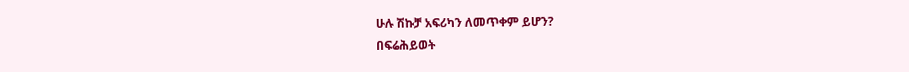ሁሉ ሽኩቻ አፍሪካን ለመጥቀም ይሆን?
በፍሬሕይወት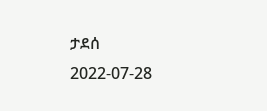ታደሰ
2022-07-28